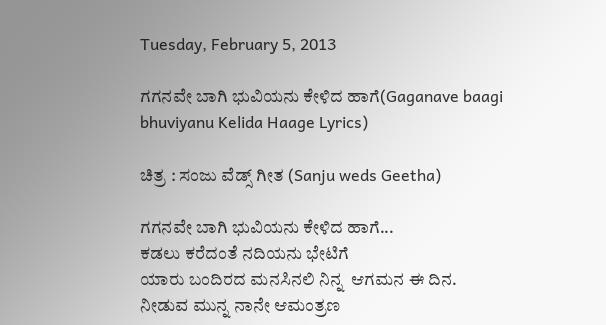Tuesday, February 5, 2013

ಗಗನವೇ ಬಾಗಿ ಭುವಿಯನು ಕೇಳಿದ ಹಾಗೆ(Gaganave baagi bhuviyanu Kelida Haage Lyrics)

ಚಿತ್ರ : ಸಂಜು ವೆಡ್ಸ್ ಗೀತ (Sanju weds Geetha)

ಗಗನವೇ ಬಾಗಿ ಭುವಿಯನು ಕೇಳಿದ ಹಾಗೆ...
ಕಡಲು ಕರೆದಂತೆ ನದಿಯನು ಭೇಟಿಗೆ
ಯಾರು ಬಂದಿರದ ಮನಸಿನಲಿ ನಿನ್ನ  ಆಗಮನ ಈ ದಿನ.
ನೀಡುವ ಮುನ್ನ ನಾನೇ ಆಮಂತ್ರಣ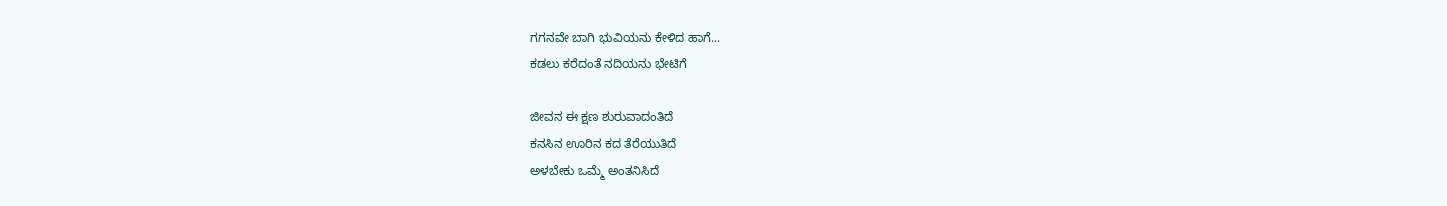ಗಗನವೇ ಬಾಗಿ ಭುವಿಯನು ಕೇಳಿದ ಹಾಗೆ...
ಕಡಲು ಕರೆದಂತೆ ನದಿಯನು ಭೇಟಿಗೆ

ಜೀವನ ಈ ಕ್ಷಣ ಶುರುವಾದಂತಿದೆ
ಕನಸಿನ ಊರಿನ ಕದ ತೆರೆಯುತಿದೆ
ಅಳಬೇಕು ಒಮ್ಮೆ ಅಂತನಿಸಿದೆ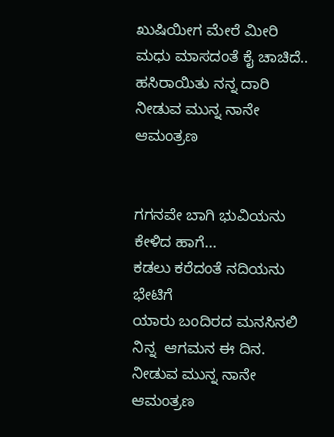ಖುಷಿಯೀಗ ಮೇರೆ ಮೀರಿ
ಮಧು ಮಾಸದಂತೆ ಕೈ ಚಾಚಿದೆ.. ಹಸಿರಾಯಿತು ನನ್ನ ದಾರಿ
ನೀಡುವ ಮುನ್ನ ನಾನೇ ಆಮಂತ್ರಣ


ಗಗನವೇ ಬಾಗಿ ಭುವಿಯನು ಕೇಳಿದ ಹಾಗೆ...
ಕಡಲು ಕರೆದಂತೆ ನದಿಯನು ಭೇಟಿಗೆ
ಯಾರು ಬಂದಿರದ ಮನಸಿನಲಿ ನಿನ್ನ  ಆಗಮನ ಈ ದಿನ.
ನೀಡುವ ಮುನ್ನ ನಾನೇ ಆಮಂತ್ರಣ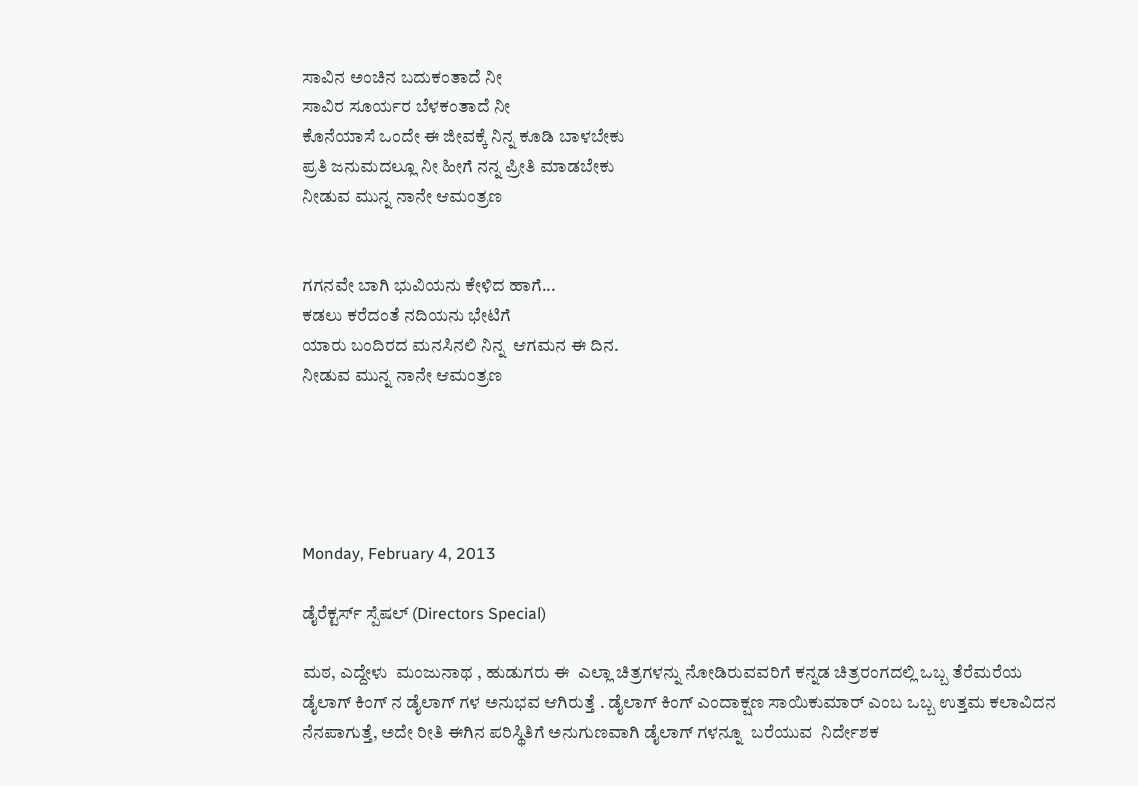ಸಾವಿನ ಅಂಚಿನ ಬದುಕಂತಾದೆ ನೀ
ಸಾವಿರ ಸೂರ್ಯರ ಬೆಳಕಂತಾದೆ ನೀ
ಕೊನೆಯಾಸೆ ಒಂದೇ ಈ ಜೀವಕ್ಕೆ ನಿನ್ನ ಕೂಡಿ ಬಾಳಬೇಕು
ಪ್ರತಿ ಜನುಮದಲ್ಲೂ ನೀ ಹೀಗೆ ನನ್ನ ಪ್ರೀತಿ ಮಾಡಬೇಕು
ನೀಡುವ ಮುನ್ನ ನಾನೇ ಆಮಂತ್ರಣ


ಗಗನವೇ ಬಾಗಿ ಭುವಿಯನು ಕೇಳಿದ ಹಾಗೆ...
ಕಡಲು ಕರೆದಂತೆ ನದಿಯನು ಭೇಟಿಗೆ
ಯಾರು ಬಂದಿರದ ಮನಸಿನಲಿ ನಿನ್ನ  ಆಗಮನ ಈ ದಿನ.
ನೀಡುವ ಮುನ್ನ ನಾನೇ ಆಮಂತ್ರಣ





Monday, February 4, 2013

ಡೈರೆಕ್ಟರ್ಸ್ ಸ್ಪೆಷಲ್ (Directors Special)

ಮಠ, ಎದ್ದೇಳು  ಮಂಜುನಾಥ , ಹುಡುಗರು ಈ  ಎಲ್ಲಾ ಚಿತ್ರಗಳನ್ನು ನೋಡಿರುವವರಿಗೆ ಕನ್ನಡ ಚಿತ್ರರಂಗದಲ್ಲಿ ಒಬ್ಬ ತೆರೆಮರೆಯ ಡೈಲಾಗ್ ಕಿಂಗ್ ನ ಡೈಲಾಗ್ ಗಳ ಅನುಭವ ಆಗಿರುತ್ತೆ . ಡೈಲಾಗ್ ಕಿಂಗ್ ಎಂದಾಕ್ಷಣ ಸಾಯಿಕುಮಾರ್ ಎಂಬ ಒಬ್ಬ ಉತ್ತಮ ಕಲಾವಿದನ ನೆನಪಾಗುತ್ತೆ, ಅದೇ ರೀತಿ ಈಗಿನ ಪರಿಸ್ಥಿತಿಗೆ ಅನುಗುಣವಾಗಿ ಡೈಲಾಗ್ ಗಳನ್ನೂ  ಬರೆಯುವ  ನಿರ್ದೇಶಕ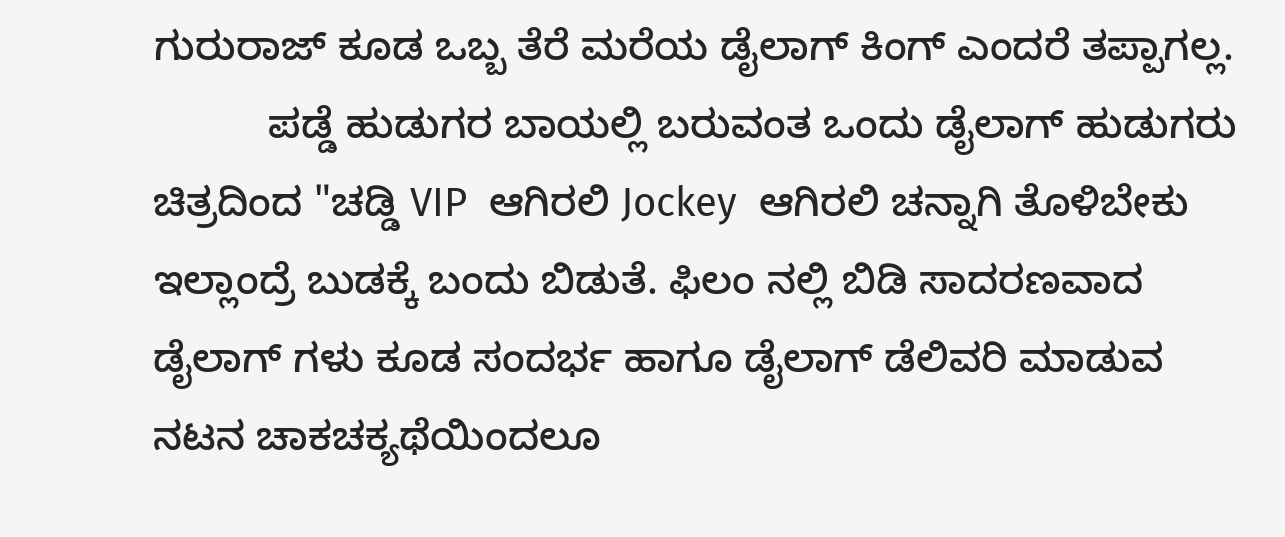ಗುರುರಾಜ್ ಕೂಡ ಒಬ್ಬ ತೆರೆ ಮರೆಯ ಡೈಲಾಗ್ ಕಿಂಗ್ ಎಂದರೆ ತಪ್ಪಾಗಲ್ಲ.
          ಪಡ್ಡೆ ಹುಡುಗರ ಬಾಯಲ್ಲಿ ಬರುವಂತ ಒಂದು ಡೈಲಾಗ್ ಹುಡುಗರು ಚಿತ್ರದಿಂದ "ಚಡ್ಡಿ VIP  ಆಗಿರಲಿ Jockey  ಆಗಿರಲಿ ಚನ್ನಾಗಿ ತೊಳಿಬೇಕು ಇಲ್ಲಾಂದ್ರೆ ಬುಡಕ್ಕೆ ಬಂದು ಬಿಡುತೆ. ಫಿಲಂ ನಲ್ಲಿ ಬಿಡಿ ಸಾದರಣವಾದ ಡೈಲಾಗ್ ಗಳು ಕೂಡ ಸಂದರ್ಭ ಹಾಗೂ ಡೈಲಾಗ್ ಡೆಲಿವರಿ ಮಾಡುವ ನಟನ ಚಾಕಚಕ್ಯಥೆಯಿಂದಲೂ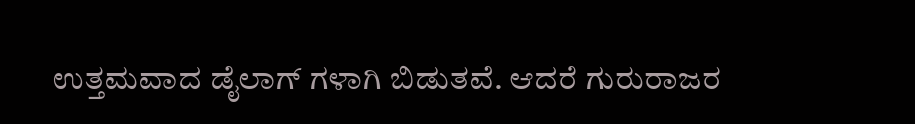ಉತ್ತಮವಾದ ಡೈಲಾಗ್ ಗಳಾಗಿ ಬಿಡುತವೆ. ಆದರೆ ಗುರುರಾಜರ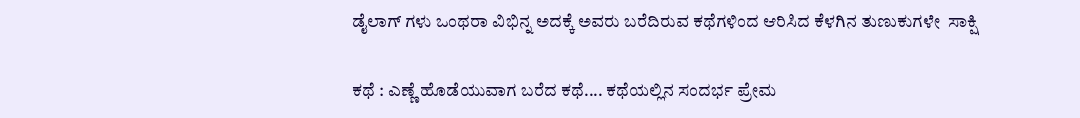ಡೈಲಾಗ್ ಗಳು ಒಂಥರಾ ವಿಭಿನ್ನ ಅದಕ್ಕೆ ಅವರು ಬರೆದಿರುವ ಕಥೆಗಳಿಂದ ಆರಿಸಿದ ಕೆಳಗಿನ ತುಣುಕುಗಳೇ  ಸಾಕ್ಷಿ

ಕಥೆ : ಎಣ್ಣೆ ಹೊಡೆಯುವಾಗ ಬರೆದ ಕಥೆ.... ಕಥೆಯಲ್ಲಿನ ಸಂದರ್ಭ ಪ್ರೇಮ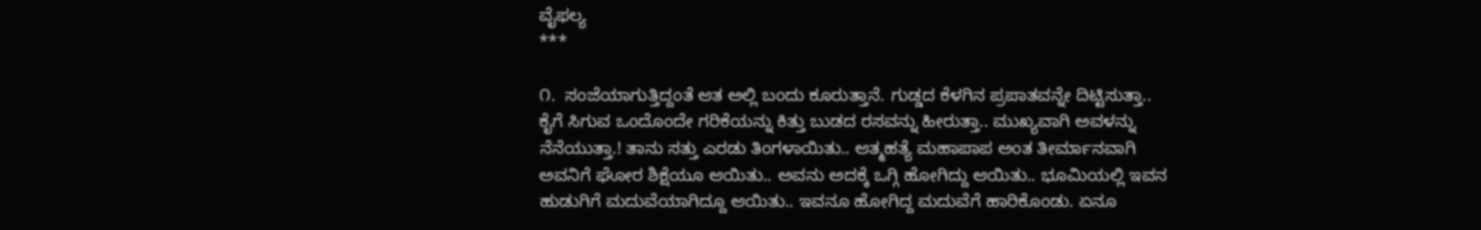ವೈಫಲ್ಯ
***

೧.  ಸಂಜೆಯಾಗುತ್ತಿದ್ದಂತೆ ಆತ ಅಲ್ಲಿ ಬಂದು ಕೂರುತ್ತಾನೆ. ಗುಡ್ಡದ ಕೆಳಗಿನ ಪ್ರಪಾತವನ್ನೇ ದಿಟ್ಟಿಸುತ್ತಾ.. ಕೈಗೆ ಸಿಗುವ ಒಂದೊಂದೇ ಗರಿಕೆಯನ್ನು ಕಿತ್ತು ಬುಡದ ರಸವನ್ನು ಹೀರುತ್ತಾ.. ಮುಖ್ಯವಾಗಿ ಅವಳನ್ನು ನೆನೆಯುತ್ತಾ.! ತಾನು ಸತ್ತು ಎರಡು ತಿಂಗಳಾಯಿತು.. ಆತ್ಮಹತ್ಯೆ ಮಹಾಪಾಪ ಅಂತ ತೀರ್ಮಾನವಾಗಿ ಅವನಿಗೆ ಘೋರ ಶಿಕ್ಷೆಯೂ ಆಯಿತು.. ಅವನು ಅದಕ್ಕೆ ಒಗ್ಗಿ ಹೋಗಿದ್ದು ಆಯಿತು.. ಭೂಮಿಯಲ್ಲಿ ಇವನ ಹುಡುಗಿಗೆ ಮದುವೆಯಾಗಿದ್ದೂ ಆಯಿತು.. ಇವನೂ ಹೋಗಿದ್ದ ಮದುವೆಗೆ ಹಾರಿಕೊಂಡು. ಏನೂ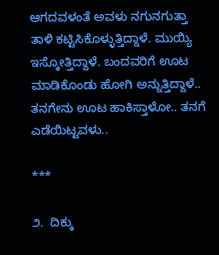ಆಗದವಳಂತೆ ಅವಳು ನಗುನಗುತ್ತಾ ತಾಳಿ ಕಟ್ಟಿಸಿಕೊಳ್ಳುತ್ತಿದ್ದಾಳೆ. ಮುಯ್ಯಿ ಇಸ್ಕೋತ್ತಿದ್ದಾಳೆ. ಬಂದವರಿಗೆ ಊಟ ಮಾಡಿಕೊಂಡು ಹೋಗಿ ಅನ್ನುತ್ತಿದ್ದಾಳೆ.. ತನಗೇನು ಊಟ ಹಾಕಿಸ್ತಾಳೋ.. ತನಗೆ ಎಡೆಯಿಟ್ಟವಳು..

***

೨.  ದಿಕ್ಕು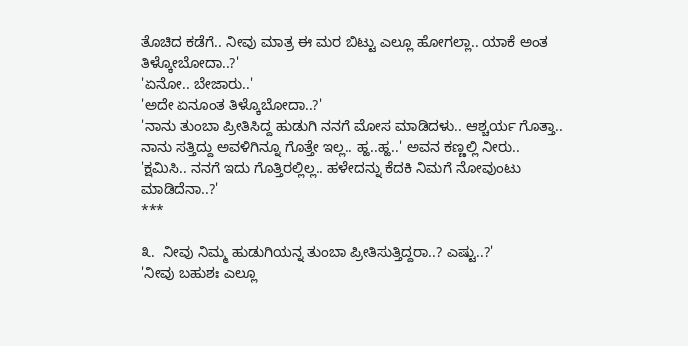ತೊಚಿದ ಕಡೆಗೆ.. ನೀವು ಮಾತ್ರ ಈ ಮರ ಬಿಟ್ಟು ಎಲ್ಲೂ ಹೋಗಲ್ಲಾ.. ಯಾಕೆ ಅಂತ ತಿಳ್ಕೋಬೋದಾ..?'
'ಏನೋ.. ಬೇಜಾರು..'
'ಅದೇ ಏನೂಂತ ತಿಳ್ಕೊಬೋದಾ..?'
'ನಾನು ತುಂಬಾ ಪ್ರೀತಿಸಿದ್ದ ಹುಡುಗಿ ನನಗೆ ಮೋಸ ಮಾಡಿದಳು.. ಆಶ್ಚರ್ಯ ಗೊತ್ತಾ.. ನಾನು ಸತ್ತಿದ್ದು ಅವಳಿಗಿನ್ನೂ ಗೊತ್ತೇ ಇಲ್ಲ.. ಹ್ಹ..ಹ್ಹ..' ಅವನ ಕಣ್ಣಲ್ಲಿ ನೀರು..
'ಕ್ಷಮಿಸಿ.. ನನಗೆ ಇದು ಗೊತ್ತಿರಲ್ಲಿಲ್ಲ.. ಹಳೇದನ್ನು ಕೆದಕಿ ನಿಮಗೆ ನೋವುಂಟು ಮಾಡಿದೆನಾ..?'
***

೩.  ನೀವು ನಿಮ್ಮ ಹುಡುಗಿಯನ್ನ ತುಂಬಾ ಪ್ರೀತಿಸುತ್ತಿದ್ದರಾ..? ಎಷ್ಟು..?'
'ನೀವು ಬಹುಶಃ ಎಲ್ಲೂ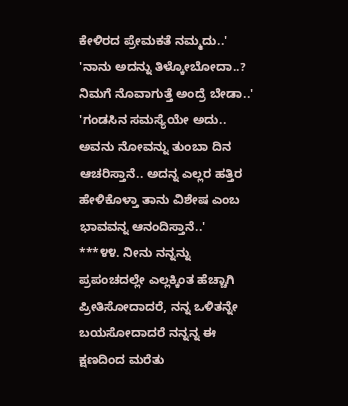ಕೇಳಿರದ ಪ್ರೇಮಕತೆ ನಮ್ಮದು..'
'ನಾನು ಅದನ್ನು ತಿಳ್ಕೋಬೋದಾ..? ನಿಮಗೆ ನೊವಾಗುತ್ತೆ ಅಂದ್ರೆ ಬೇಡಾ..'
'ಗಂಡಸಿನ ಸಮಸ್ಯೆಯೇ ಅದು.. ಅವನು ನೋವನ್ನು ತುಂಬಾ ದಿನ ಆಚರಿಸ್ತಾನೆ.. ಅದನ್ನ ಎಲ್ಲರ ಹತ್ತಿರ ಹೇಳಿಕೊಳ್ತಾ ತಾನು ವಿಶೇಷ ಎಂಬ ಭಾವವನ್ನ ಆನಂದಿಸ್ತಾನೆ..'
***೪೪. ನೀನು ನನ್ನನ್ನು ಪ್ರಪಂಚದಲ್ಲೇ ಎಲ್ಲಕ್ಕಿಂತ ಹೆಚ್ಚಾಗಿ ಪ್ರೀತಿಸೋದಾದರೆ, ನನ್ನ ಒಳಿತನ್ನೇ ಬಯಸೋದಾದರೆ ನನ್ನನ್ನ ಈ ಕ್ಷಣದಿಂದ ಮರೆತು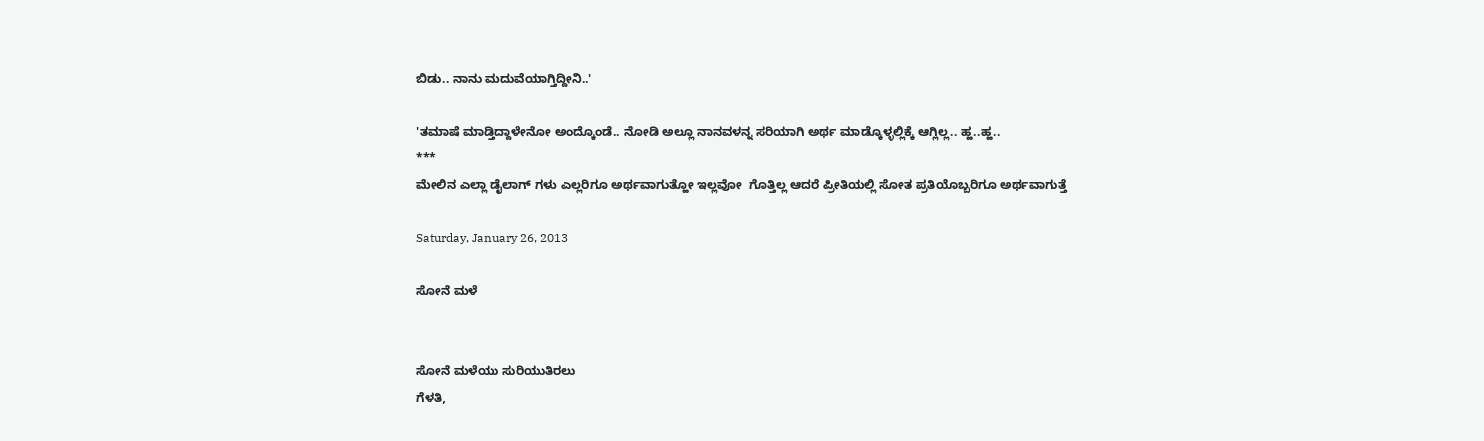ಬಿಡು.. ನಾನು ಮದುವೆಯಾಗ್ತಿದ್ದೀನಿ..'

'ತಮಾಷೆ ಮಾಡ್ತಿದ್ದಾಳೇನೋ ಅಂದ್ಕೊಂಡೆ.. ನೋಡಿ ಅಲ್ಲೂ ನಾನವಳನ್ನ ಸರಿಯಾಗಿ ಅರ್ಥ ಮಾಡ್ಕೊಳ್ಳಲ್ಲಿಕ್ಕೆ ಆಗ್ಲಿಲ್ಲ.. ಹ್ಹ..ಹ್ಹ..
***
ಮೇಲಿನ ಎಲ್ಲಾ ಡೈಲಾಗ್ ಗಳು ಎಲ್ಲರಿಗೂ ಅರ್ಥವಾಗುತ್ಹೋ ಇಲ್ಲವೋ  ಗೊತ್ತಿಲ್ಲ ಆದರೆ ಪ್ರೀತಿಯಲ್ಲಿ ಸೋತ ಪ್ರತಿಯೊಬ್ಬರಿಗೂ ಅರ್ಥವಾಗುತ್ತೆ

Saturday, January 26, 2013

ಸೋನೆ ಮಳೆ


ಸೋನೆ ಮಳೆಯು ಸುರಿಯುತಿರಲು
ಗೆಳತಿ,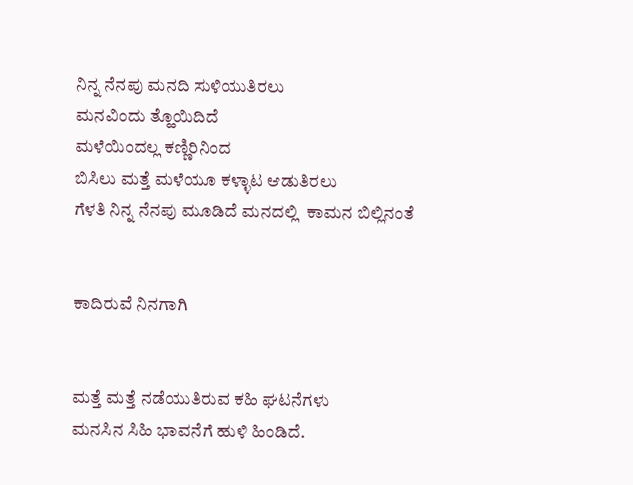ನಿನ್ನ ನೆನಪು ಮನದಿ ಸುಳಿಯುತಿರಲು
ಮನವಿಂದು ತ್ಹೊಯಿದಿದೆ
ಮಳೆಯಿಂದಲ್ಲ ಕಣ್ಣಿರಿನಿಂದ
ಬಿಸಿಲು ಮತ್ತೆ ಮಳೆಯೂ ಕಳ್ಳಾಟ ಆಡುತಿರಲು
ಗೆಳತಿ ನಿನ್ನ ನೆನಪು ಮೂಡಿದೆ ಮನದಲ್ಲಿ  ಕಾಮನ ಬಿಲ್ಲಿನಂತೆ


ಕಾದಿರುವೆ ನಿನಗಾಗಿ


ಮತ್ತೆ ಮತ್ತೆ ನಡೆಯುತಿರುವ ಕಹಿ ಘಟನೆಗಳು
ಮನಸಿನ ಸಿಹಿ ಭಾವನೆಗೆ ಹುಳಿ ಹಿಂಡಿದೆ.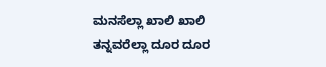ಮನಸೆಲ್ಲಾ ಖಾಲಿ ಖಾಲಿ
ತನ್ನವರೆಲ್ಲಾ ದೂರ ದೂರ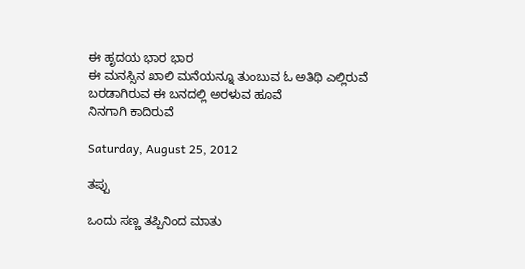ಈ ಹೃದಯ ಭಾರ ಭಾರ
ಈ ಮನಸ್ಸಿನ ಖಾಲಿ ಮನೆಯನ್ನೂ ತುಂಬುವ ಓ ಅತಿಥಿ ಎಲ್ಲಿರುವೆ
ಬರಡಾಗಿರುವ ಈ ಬನದಲ್ಲಿ ಅರಳುವ ಹೂವೆ
ನಿನಗಾಗಿ ಕಾದಿರುವೆ

Saturday, August 25, 2012

ತಪ್ಪು

ಒಂದು ಸಣ್ಣ ತಪ್ಪಿನಿಂದ ಮಾತು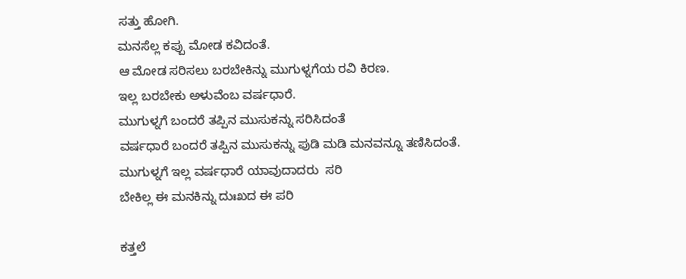ಸತ್ತು ಹೋಗಿ.
ಮನಸೆಲ್ಲ ಕಪ್ಪು ಮೋಡ ಕವಿದಂತೆ.
ಆ ಮೋಡ ಸರಿಸಲು ಬರಬೇಕಿನ್ನು ಮುಗುಳ್ನಗೆಯ ರವಿ ಕಿರಣ.
ಇಲ್ಲ ಬರಬೇಕು ಅಳುವೆಂಬ ವರ್ಷಧಾರೆ.
ಮುಗುಳ್ನಗೆ ಬಂದರೆ ತಪ್ಪಿನ ಮುಸುಕನ್ನು ಸರಿಸಿದಂತೆ
ವರ್ಷಧಾರೆ ಬಂದರೆ ತಪ್ಪಿನ ಮುಸುಕನ್ನು ಪುಡಿ ಮಡಿ ಮನವನ್ನೂ ತಣಿಸಿದಂತೆ.
ಮುಗುಳ್ನಗೆ ಇಲ್ಲ ವರ್ಷಧಾರೆ ಯಾವುದಾದರು  ಸರಿ
ಬೇಕಿಲ್ಲ ಈ ಮನಕಿನ್ನು ದುಃಖದ ಈ ಪರಿ

ಕತ್ತಲೆ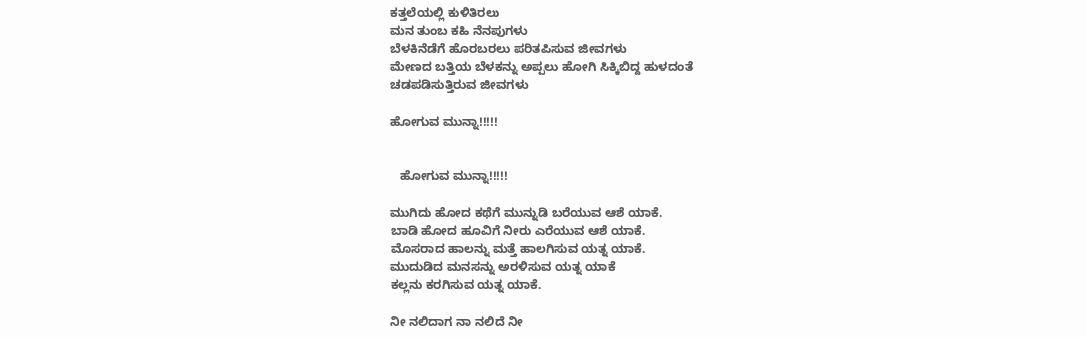ಕತ್ತಲೆಯಲ್ಲಿ ಕುಳಿತಿರಲು
ಮನ ತುಂಬ ಕಹಿ ನೆನಪುಗಳು
ಬೆಳಕಿನೆಡೆಗೆ ಹೊರಬರಲು ಪರಿತಪಿಸುವ ಜೀವಗಳು
ಮೇಣದ ಬತ್ತಿಯ ಬೆಳಕನ್ನು ಅಪ್ಪಲು ಹೋಗಿ ಸಿಕ್ಕಿಬಿದ್ದ ಹುಳದಂತೆ
ಚಡಪಡಿಸುತ್ತಿರುವ ಜೀವಗಳು

ಹೋಗುವ ಮುನ್ನಾ!!!!!


   ಹೋಗುವ ಮುನ್ನಾ!!!!!

ಮುಗಿದು ಹೋದ ಕಥೆಗೆ ಮುನ್ನುಡಿ ಬರೆಯುವ ಆಶೆ ಯಾಕೆ.
ಬಾಡಿ ಹೋದ ಹೂವಿಗೆ ನೀರು ಎರೆಯುವ ಆಶೆ ಯಾಕೆ.
ಮೊಸರಾದ ಹಾಲನ್ನು ಮತ್ತೆ ಹಾಲಗಿಸುವ ಯತ್ನ ಯಾಕೆ.
ಮುದುಡಿದ ಮನಸನ್ನು ಅರಳಿಸುವ ಯತ್ನ ಯಾಕೆ
ಕಲ್ಲನು ಕರಗಿಸುವ ಯತ್ನ ಯಾಕೆ.

ನೀ ನಲಿದಾಗ ನಾ ನಲಿದೆ ನೀ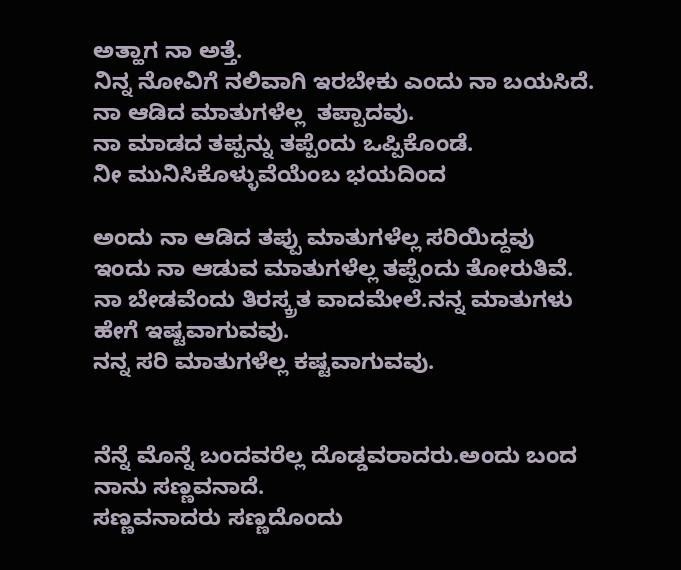ಅತ್ಹಾಗ ನಾ ಅತ್ತೆ.
ನಿನ್ನ ನೋವಿಗೆ ನಲಿವಾಗಿ ಇರಬೇಕು ಎಂದು ನಾ ಬಯಸಿದೆ.
ನಾ ಆಡಿದ ಮಾತುಗಳೆಲ್ಲ  ತಪ್ಪಾದವು.
ನಾ ಮಾಡದ ತಪ್ಪನ್ನು ತಪ್ಪೆಂದು ಒಪ್ಪಿಕೊಂಡೆ.
ನೀ ಮುನಿಸಿಕೊಳ್ಳುವೆಯೆಂಬ ಭಯದಿಂದ

ಅಂದು ನಾ ಆಡಿದ ತಪ್ಪು ಮಾತುಗಳೆಲ್ಲ ಸರಿಯಿದ್ದವು
ಇಂದು ನಾ ಆಡುವ ಮಾತುಗಳೆಲ್ಲ ತಪ್ಪೆಂದು ತೋರುತಿವೆ.
ನಾ ಬೇಡವೆಂದು ತಿರಸ್ಕ್ರತ ವಾದಮೇಲೆ.ನನ್ನ ಮಾತುಗಳು ಹೇಗೆ ಇಷ್ಟವಾಗುವವು.
ನನ್ನ ಸರಿ ಮಾತುಗಳೆಲ್ಲ ಕಷ್ಟವಾಗುವವು.


ನೆನ್ನೆ ಮೊನ್ನೆ ಬಂದವರೆಲ್ಲ ದೊಡ್ಡವರಾದರು.ಅಂದು ಬಂದ ನಾನು ಸಣ್ಣವನಾದೆ.
ಸಣ್ಣವನಾದರು ಸಣ್ಣದೊಂದು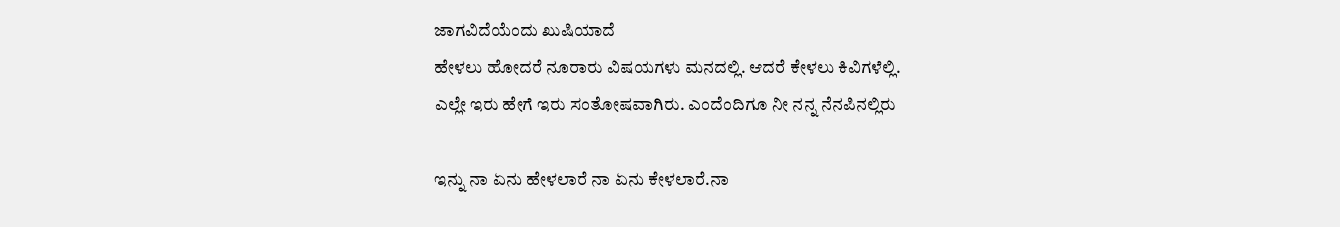ಜಾಗವಿದೆಯೆಂದು ಖುಷಿಯಾದೆ
ಹೇಳಲು ಹೋದರೆ ನೂರಾರು ವಿಷಯಗಳು ಮನದಲ್ಲಿ. ಆದರೆ ಕೇಳಲು ಕಿವಿಗಳೆಲ್ಲಿ.
ಎಲ್ಲೇ ಇರು ಹೇಗೆ ಇರು ಸಂತೋಷವಾಗಿರು. ಎಂದೆಂದಿಗೂ ನೀ ನನ್ನ ನೆನಪಿನಲ್ಲಿರು

ಇನ್ನು ನಾ ಏನು ಹೇಳಲಾರೆ ನಾ ಏನು ಕೇಳಲಾರೆ.ನಾ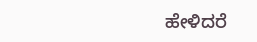ಹೇಳಿದರೆ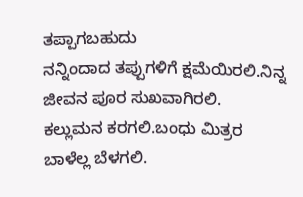ತಪ್ಪಾಗಬಹುದು
ನನ್ನಿಂದಾದ ತಪ್ಪುಗಳಿಗೆ ಕ್ಷಮೆಯಿರಲಿ.ನಿನ್ನ ಜೀವನ ಪೂರ ಸುಖವಾಗಿರಲಿ.
ಕಲ್ಲುಮನ ಕರಗಲಿ.ಬಂಧು ಮಿತ್ರರ ಬಾಳೆಲ್ಲ ಬೆಳಗಲಿ.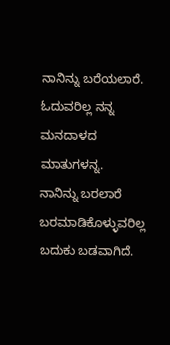ನಾನಿನ್ನು ಬರೆಯಲಾರೆ. ಓದುವರಿಲ್ಲ ನನ್ನ ಮನದಾಳದ ಮಾತುಗಳನ್ನ.
ನಾನಿನ್ನು ಬರಲಾರೆ ಬರಮಾಡಿಕೊಳ್ಳುವರಿಲ್ಲ
ಬದುಕು ಬಡವಾಗಿದೆ.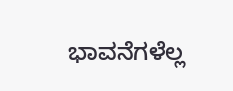ಭಾವನೆಗಳೆಲ್ಲ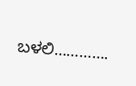ಬಳಲಿ………….